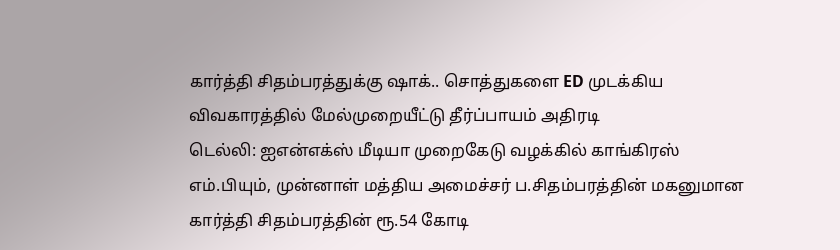கார்த்தி சிதம்பரத்துக்கு ஷாக்.. சொத்துகளை ED முடக்கிய விவகாரத்தில் மேல்முறையீட்டு தீர்ப்பாயம் அதிரடி
டெல்லி: ஐஎன்எக்ஸ் மீடியா முறைகேடு வழக்கில் காங்கிரஸ் எம்.பியும், முன்னாள் மத்திய அமைச்சர் ப.சிதம்பரத்தின் மகனுமான கார்த்தி சிதம்பரத்தின் ரூ.54 கோடி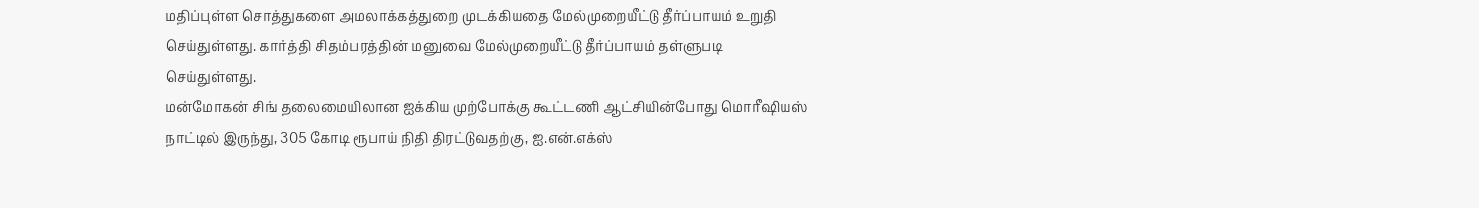மதிப்புள்ள சொத்துகளை அமலாக்கத்துறை முடக்கியதை மேல்முறையீட்டு தீர்ப்பாயம் உறுதி செய்துள்ளது. கார்த்தி சிதம்பரத்தின் மனுவை மேல்முறையீட்டு தீர்ப்பாயம் தள்ளுபடி செய்துள்ளது.
மன்மோகன் சிங் தலைமையிலான ஐக்கிய முற்போக்கு கூட்டணி ஆட்சியின்போது மொரீஷியஸ் நாட்டில் இருந்து, 305 கோடி ரூபாய் நிதி திரட்டுவதற்கு, ஐ.என்.எக்ஸ்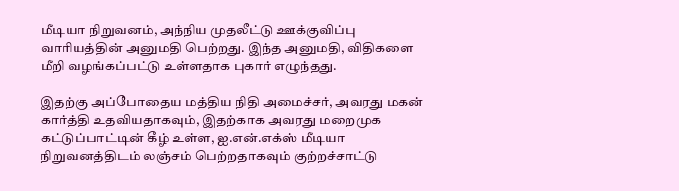மீடியா நிறுவனம், அந்நிய முதலீட்டு ஊக்குவிப்பு வாரியத்தின் அனுமதி பெற்றது. இந்த அனுமதி, விதிகளை மீறி வழங்கப்பட்டு உள்ளதாக புகார் எழுந்தது.

இதற்கு அப்போதைய மத்திய நிதி அமைச்சர், அவரது மகன் கார்த்தி உதவியதாகவும், இதற்காக அவரது மறைமுக கட்டுப்பாட்டின் கீழ் உள்ள, ஐ.என்.எக்ஸ் மீடியா நிறுவனத்திடம் லஞ்சம் பெற்றதாகவும் குற்றச்சாட்டு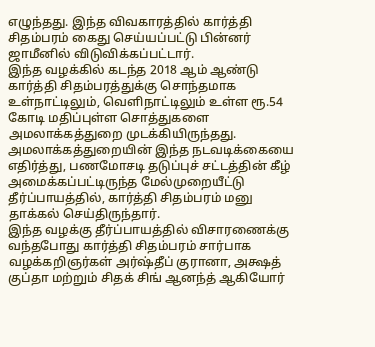எழுந்தது. இந்த விவகாரத்தில் கார்த்தி சிதம்பரம் கைது செய்யப்பட்டு பின்னர் ஜாமீனில் விடுவிக்கப்பட்டார்.
இந்த வழக்கில் கடந்த 2018 ஆம் ஆண்டு கார்த்தி சிதம்பரத்துக்கு சொந்தமாக உள்நாட்டிலும், வெளிநாட்டிலும் உள்ள ரூ.54 கோடி மதிப்புள்ள சொத்துகளை அமலாக்கத்துறை முடக்கியிருந்தது. அமலாக்கத்துறையின் இந்த நடவடிக்கையை எதிர்த்து, பணமோசடி தடுப்புச் சட்டத்தின் கீழ் அமைக்கப்பட்டிருந்த மேல்முறையீட்டு தீர்ப்பாயத்தில், கார்த்தி சிதம்பரம் மனு தாக்கல் செய்திருந்தார்.
இந்த வழக்கு தீர்ப்பாயத்தில் விசாரணைக்கு வந்தபோது கார்த்தி சிதம்பரம் சார்பாக வழக்கறிஞர்கள் அர்ஷ்தீப் குரானா, அக்ஷத் குப்தா மற்றும் சிதக் சிங் ஆனந்த் ஆகியோர்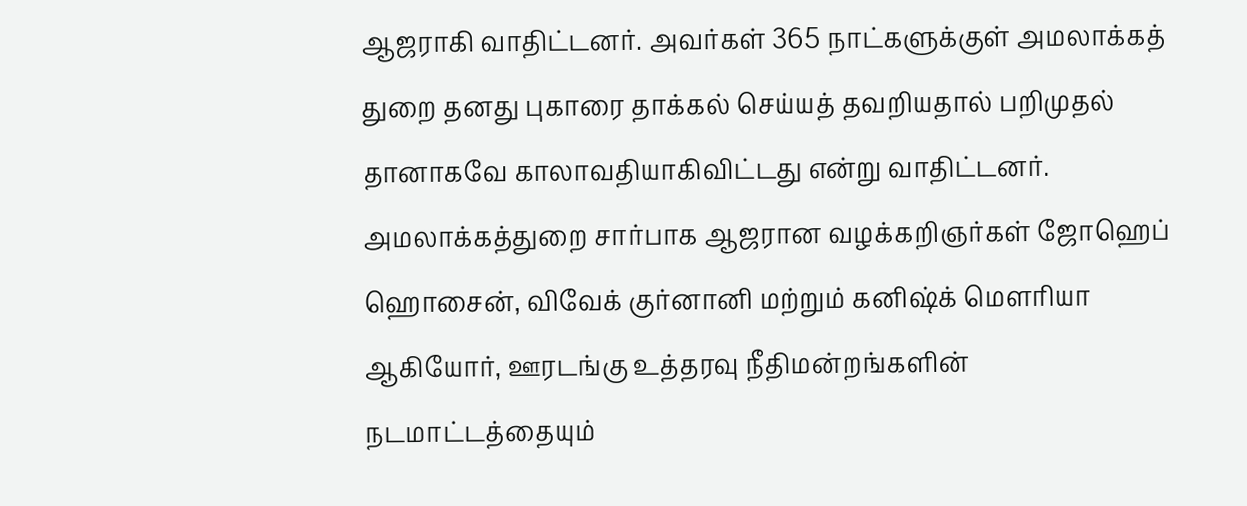ஆஜராகி வாதிட்டனர். அவர்கள் 365 நாட்களுக்குள் அமலாக்கத் துறை தனது புகாரை தாக்கல் செய்யத் தவறியதால் பறிமுதல் தானாகவே காலாவதியாகிவிட்டது என்று வாதிட்டனர்.
அமலாக்கத்துறை சார்பாக ஆஜரான வழக்கறிஞர்கள் ஜோஹெப் ஹொசைன், விவேக் குர்னானி மற்றும் கனிஷ்க் மௌரியா ஆகியோர், ஊரடங்கு உத்தரவு நீதிமன்றங்களின் நடமாட்டத்தையும்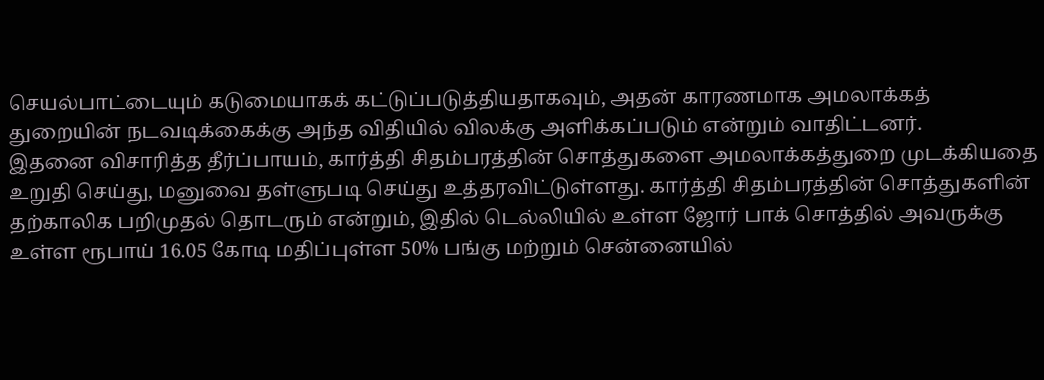செயல்பாட்டையும் கடுமையாகக் கட்டுப்படுத்தியதாகவும், அதன் காரணமாக அமலாக்கத் துறையின் நடவடிக்கைக்கு அந்த விதியில் விலக்கு அளிக்கப்படும் என்றும் வாதிட்டனர்.
இதனை விசாரித்த தீர்ப்பாயம், கார்த்தி சிதம்பரத்தின் சொத்துகளை அமலாக்கத்துறை முடக்கியதை உறுதி செய்து, மனுவை தள்ளுபடி செய்து உத்தரவிட்டுள்ளது. கார்த்தி சிதம்பரத்தின் சொத்துகளின் தற்காலிக பறிமுதல் தொடரும் என்றும், இதில் டெல்லியில் உள்ள ஜோர் பாக் சொத்தில் அவருக்கு உள்ள ரூபாய் 16.05 கோடி மதிப்புள்ள 50% பங்கு மற்றும் சென்னையில்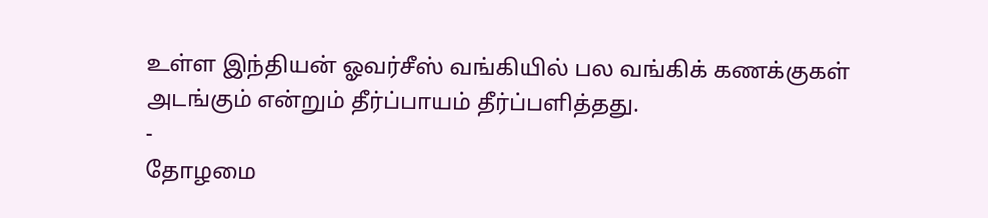உள்ள இந்தியன் ஓவர்சீஸ் வங்கியில் பல வங்கிக் கணக்குகள் அடங்கும் என்றும் தீர்ப்பாயம் தீர்ப்பளித்தது.
-
தோழமை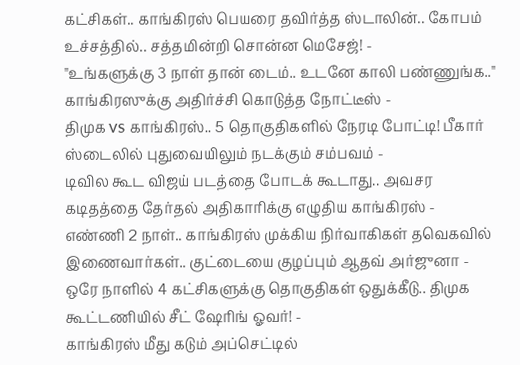கட்சிகள்.. காங்கிரஸ் பெயரை தவிர்த்த ஸ்டாலின்.. கோபம் உச்சத்தில்.. சத்தமின்றி சொன்ன மெசேஜ்! -
"உங்களுக்கு 3 நாள் தான் டைம்.. உடனே காலி பண்ணுங்க.." காங்கிரஸுக்கு அதிர்ச்சி கொடுத்த நோட்டீஸ் -
திமுக vs காங்கிரஸ்.. 5 தொகுதிகளில் நேரடி போட்டி! பீகார் ஸ்டைலில் புதுவையிலும் நடக்கும் சம்பவம் -
டிவில கூட விஜய் படத்தை போடக் கூடாது.. அவசர கடிதத்தை தேர்தல் அதிகாரிக்கு எழுதிய காங்கிரஸ் -
எண்ணி 2 நாள்.. காங்கிரஸ் முக்கிய நிர்வாகிகள் தவெகவில் இணைவார்கள்.. குட்டையை குழப்பும் ஆதவ் அர்ஜுனா -
ஒரே நாளில் 4 கட்சிகளுக்கு தொகுதிகள் ஒதுக்கீடு.. திமுக கூட்டணியில் சீட் ஷேரிங் ஓவர்! -
காங்கிரஸ் மீது கடும் அப்செட்டில்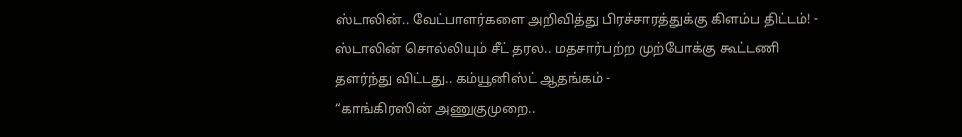ஸ்டாலின்.. வேட்பாளர்களை அறிவித்து பிரச்சாரத்துக்கு கிளம்ப திட்டம்! -
ஸ்டாலின் சொல்லியும் சீட் தரல.. மதசார்பற்ற முற்போக்கு கூட்டணி தளர்ந்து விட்டது.. கம்யூனிஸ்ட் ஆதங்கம் -
“காங்கிரஸின் அணுகுமுறை..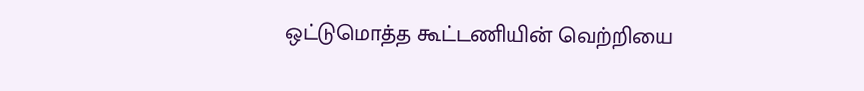ஒட்டுமொத்த கூட்டணியின் வெற்றியை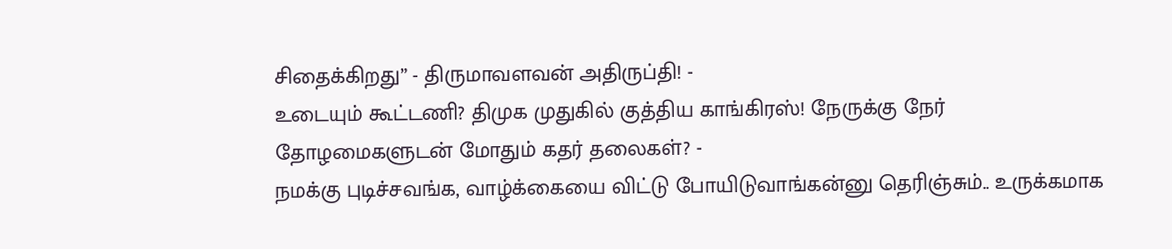சிதைக்கிறது” - திருமாவளவன் அதிருப்தி! -
உடையும் கூட்டணி? திமுக முதுகில் குத்திய காங்கிரஸ்! நேருக்கு நேர் தோழமைகளுடன் மோதும் கதர் தலைகள்? -
நமக்கு புடிச்சவங்க, வாழ்க்கையை விட்டு போயிடுவாங்கன்னு தெரிஞ்சும்.. உருக்கமாக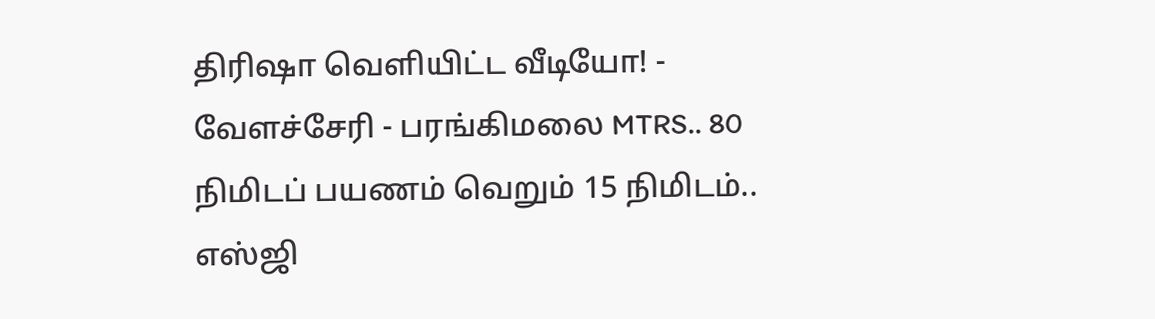திரிஷா வெளியிட்ட வீடியோ! -
வேளச்சேரி - பரங்கிமலை MTRS.. 80 நிமிடப் பயணம் வெறும் 15 நிமிடம்.. எஸ்ஜி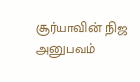சூர்யாவின் நிஜ அனுபவம்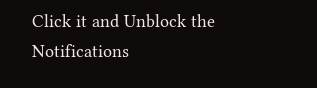Click it and Unblock the Notifications